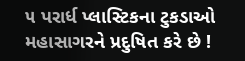૫ પરાર્ધ પ્લાસ્ટિકના ટુકડાઓ મહાસાગરને પ્રદુષિત કરે છે !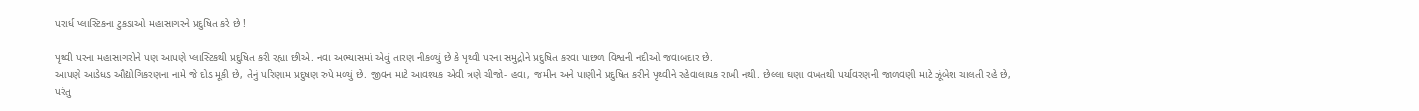પરાર્ધ પ્લાસ્ટિકના ટુકડાઓ મહાસાગરને પ્રદુષિત કરે છે !

પૃથ્વી પરના મહાસાગરોને પણ આપણે પ્લાસ્ટિકથી પ્રદુષિત કરી રહ્યા છીએ. નવા અભ્યાસમાં એવું તારણ નીકળ્યું છે કે પૃથ્વી પરના સમુદ્રોને પ્રદુષિત કરવા પાછળ વિશ્વની નદીઓ જવાબદાર છે.
આપણે આડેધડ ઔદ્યોગિકરણના નામે જે દોડ મૂકી છે, તેનું પરિણામ પ્રદુષણ રુપે મળ્યું છે. જીવન માટે આવશ્યક એવી ત્રણે ચીજો- હવા, જમીન અને પાણીને પ્રદુષિત કરીને પૃથ્વીને રહેવાલાયક રાખી નથી. છેલ્લા ઘણા વખતથી પર્યાવરણની જાળવણી માટે ઝૂંબેશ ચાલતી રહે છે, પરંતુ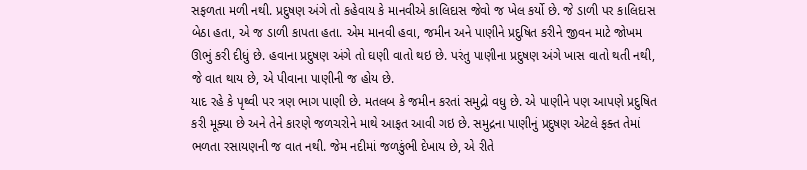સફળતા મળી નથી. પ્રદુષણ અંગે તો કહેવાય કે માનવીએ કાલિદાસ જેવો જ ખેલ કર્યો છે. જે ડાળી પર કાલિદાસ બેઠા હતા, એ જ ડાળી કાપતા હતા. એમ માનવી હવા, જમીન અને પાણીને પ્રદુષિત કરીને જીવન માટે જોખમ ઊભું કરી દીધું છે. હવાના પ્રદુષણ અંગે તો ઘણી વાતો થઇ છે. પરંતુ પાણીના પ્રદુષણ અંગે ખાસ વાતો થતી નથી, જે વાત થાય છે, એ પીવાના પાણીની જ હોય છે.
યાદ રહે કે પૃથ્વી પર ત્રણ ભાગ પાણી છે. મતલબ કે જમીન કરતાં સમુદ્રો વધુ છે. એ પાણીને પણ આપણે પ્રદુષિત કરી મૂક્યા છે અને તેને કારણે જળચરોને માથે આફત આવી ગઇ છે. સમુદ્રના પાણીનું પ્રદુષણ એટલે ફક્ત તેમાં ભળતા રસાયણની જ વાત નથી. જેમ નદીમાં જળકુંભી દેખાય છે, એ રીતે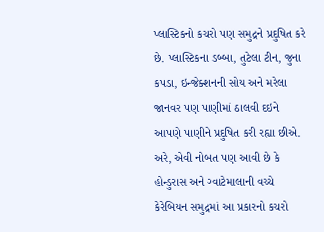પ્લાસ્ટિકનો કચરો પણ સમુદ્રને પ્રદુષિત કરે છે. પ્લાસ્ટિકના ડબ્બા, તુટેલા ટીન, જુના કપડા, ઇન્જેક્શનની સોય અને મરેલા જાનવર પણ પાણીમાં ઠાલવી દઇને આપણે પાણીને પ્રદુષિત કરી રહ્યા છીએ. અરે, એવી નોબત પણ આવી છે કે હોન્ડુરાસ અને ગ્વાટેમાલાની વચ્ચે કેરેબિયન સમુદ્રમાં આ પ્રકારનો કચરો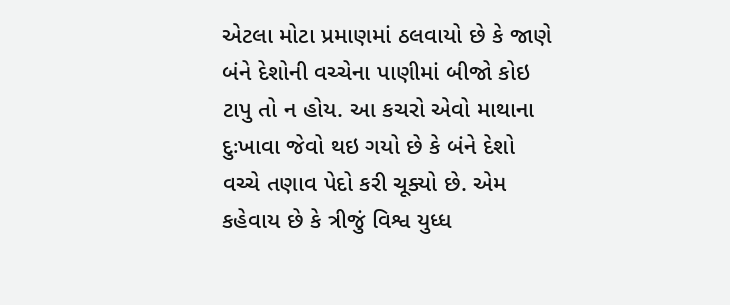એટલા મોટા પ્રમાણમાં ઠલવાયો છે કે જાણે બંને દેશોની વચ્ચેના પાણીમાં બીજો કોઇ ટાપુ તો ન હોય. આ કચરો એવો માથાના દુઃખાવા જેવો થઇ ગયો છે કે બંને દેશો વચ્ચે તણાવ પેદો કરી ચૂક્યો છે. એમ કહેવાય છે કે ત્રીજું વિશ્વ યુધ્ધ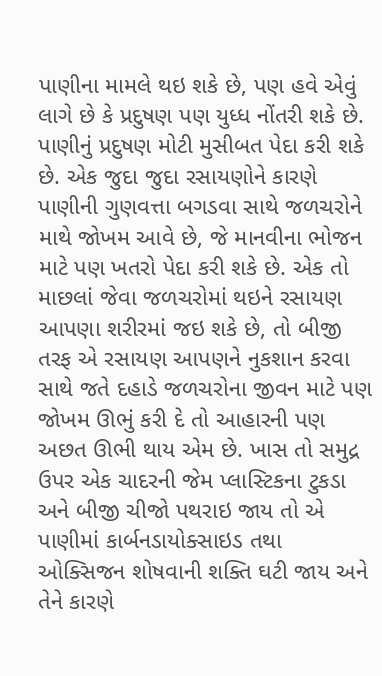પાણીના મામલે થઇ શકે છે, પણ હવે એવું લાગે છે કે પ્રદુષણ પણ યુધ્ધ નોંતરી શકે છે.
પાણીનું પ્રદુષણ મોટી મુસીબત પેદા કરી શકે છે. એક જુદા જુદા રસાયણોને કારણે પાણીની ગુણવત્તા બગડવા સાથે જળચરોને માથે જોખમ આવે છે, જે માનવીના ભોજન માટે પણ ખતરો પેદા કરી શકે છે. એક તો માછલાં જેવા જળચરોમાં થઇને રસાયણ આપણા શરીરમાં જઇ શકે છે, તો બીજી તરફ એ રસાયણ આપણને નુકશાન કરવા સાથે જતે દહાડે જળચરોના જીવન માટે પણ જોખમ ઊભું કરી દે તો આહારની પણ અછત ઊભી થાય એમ છે. ખાસ તો સમુદ્ર ઉપર એક ચાદરની જેમ પ્લાસ્ટિકના ટુકડા અને બીજી ચીજો પથરાઇ જાય તો એ પાણીમાં કાર્બનડાયોક્સાઇડ તથા ઓક્સિજન શોષવાની શક્તિ ઘટી જાય અને તેને કારણે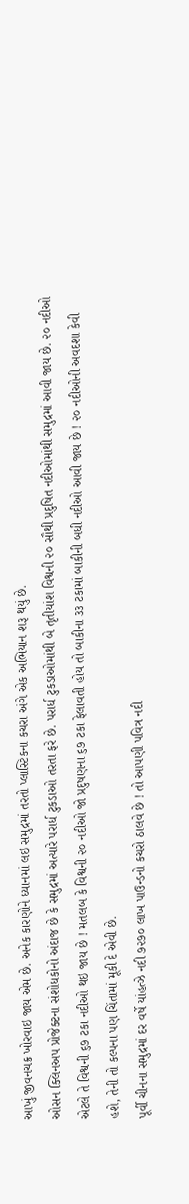આખું જીવનચક્ર ખોરવાઇ જાય એમ છે. અનેક કારણોને ધ્યાનમાં લઇ સમુદ્રમાં તરતો પ્લાસ્ટિકના કચરા અંગે એક અભિયાન શરૂ થયું છે.
ઓસન ક્લિનઅપ પ્રોજેક્ટના સંશોધકોનો અંદાજ છે કે સમુદ્રમાં અત્યારે પરાર્ધ ટુકડાઓ તરતા ફરે છે. પરાર્ધ ટુકડાઓમાંથી બે તૃતીયાંશ વિશ્વની ૨૦ સૌથી પ્રદુષિત નદીઓમાંથી સમુદ્રમાં આવી જાય છે. ૨૦ નદીઓ એટલે તે વિશ્વની ૬૭ ટકા નદીઓ થઇ જાય છે ! મતલબ કે વિશ્વની ૨૦ નદીઓ જો પ્રદુષણના ૬૭ ટકા ફેલાવતી હોય તો બાકીના ૩૩ ટકામાં બાકીની બધી નદીઓ આવી જાય છે ! ૨૦ નદીઓની અવદશા કેવી હશે, તેની તો કલ્પના પણ ચિંતામાં મૂકી દે એવી છે.
પૂર્વી ચીનના સમુદ્રમાં દર વર્ષે યાંહત્ઝે નદી ૭૨૭૦ લાખ પાઉન્ડનો કચરો ઠાલવે છે ! તો આપણી પવિત્ર નદી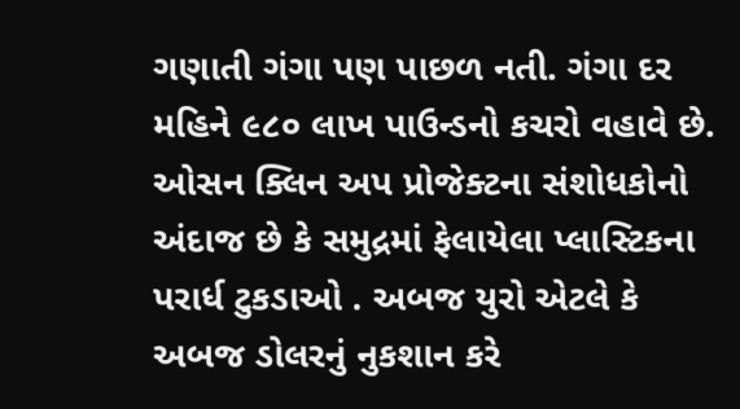ગણાતી ગંગા પણ પાછળ નતી. ગંગા દર મહિને ૯૮૦ લાખ પાઉન્ડનો કચરો વહાવે છે.
ઓસન ક્લિન અપ પ્રોજેક્ટના સંશોધકોનો અંદાજ છે કે સમુદ્રમાં ફેલાયેલા પ્લાસ્ટિકના પરાર્ધ ટુકડાઓ . અબજ યુરો એટલે કે અબજ ડોલરનું નુકશાન કરે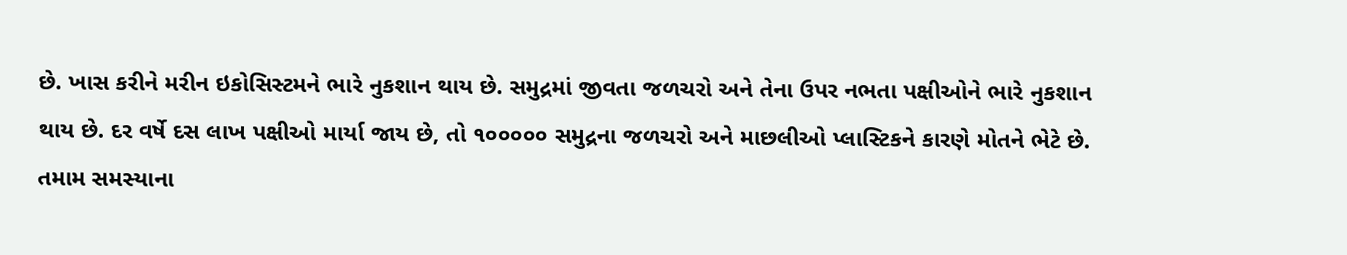છે. ખાસ કરીને મરીન ઇકોસિસ્ટમને ભારે નુકશાન થાય છે. સમુદ્રમાં જીવતા જળચરો અને તેના ઉપર નભતા પક્ષીઓને ભારે નુકશાન થાય છે. દર વર્ષે દસ લાખ પક્ષીઓ માર્યા જાય છે, તો ૧૦૦૦૦૦ સમુદ્રના જળચરો અને માછલીઓ પ્લાસ્ટિકને કારણે મોતને ભેટે છે.
તમામ સમસ્યાના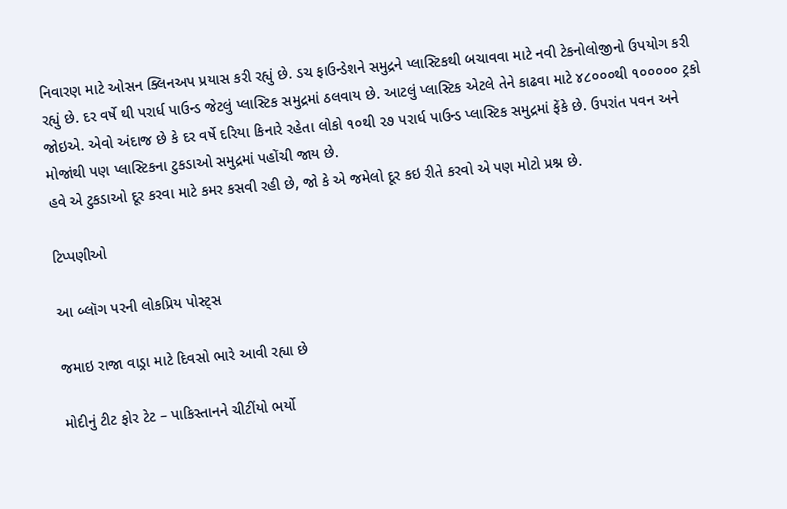નિવારણ માટે ઓસન ક્લિનઅપ પ્રયાસ કરી રહ્યું છે. ડચ ફાઉન્ડેશને સમુદ્રને પ્લાસ્ટિકથી બચાવવા માટે નવી ટેકનોલોજીનો ઉપયોગ કરી રહ્યું છે. દર વર્ષે થી પરાર્ધ પાઉન્ડ જેટલું પ્લાસ્ટિક સમુદ્રમાં ઠલવાય છે. આટલું પ્લાસ્ટિક એટલે તેને કાઢવા માટે ૪૮૦૦૦થી ૧૦૦૦૦૦ ટ્રકો જોઇએ. એવો અંદાજ છે કે દર વર્ષે દરિયા કિનારે રહેતા લોકો ૧૦થી ૨૭ પરાર્ધ પાઉન્ડ પ્લાસ્ટિક સમુદ્રમાં ફેંકે છે. ઉપરાંત પવન અને મોજાંથી પણ પ્લાસ્ટિકના ટુકડાઓ સમુદ્રમાં પહોંચી જાય છે.
હવે એ ટુકડાઓ દૂર કરવા માટે કમર કસવી રહી છે, જો કે એ જમેલો દૂર કઇ રીતે કરવો એ પણ મોટો પ્રશ્ન છે.

ટિપ્પણીઓ

આ બ્લૉગ પરની લોકપ્રિય પોસ્ટ્સ

જમાઇ રાજા વાડ્રા માટે દિવસો ભારે આવી રહ્યા છે

મોદીનું ટીટ ફોર ટેટ – પાકિસ્તાનને ચીટીંયો ભર્યો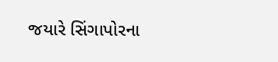જયારે સિંગાપોરના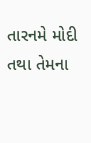તારનમે મોદી તથા તેમના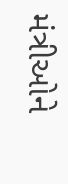મંત્રીઓને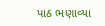પાઠ ભણાવ્યા